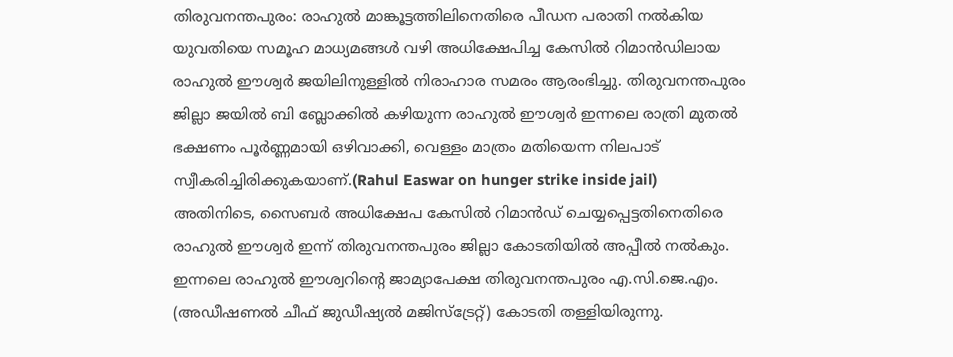തിരുവനന്തപുരം: രാഹുൽ മാങ്കൂട്ടത്തിലിനെതിരെ പീഡന പരാതി നൽകിയ യുവതിയെ സമൂഹ മാധ്യമങ്ങൾ വഴി അധിക്ഷേപിച്ച കേസിൽ റിമാൻഡിലായ രാഹുൽ ഈശ്വർ ജയിലിനുള്ളിൽ നിരാഹാര സമരം ആരംഭിച്ചു. തിരുവനന്തപുരം ജില്ലാ ജയിൽ ബി ബ്ലോക്കിൽ കഴിയുന്ന രാഹുൽ ഈശ്വർ ഇന്നലെ രാത്രി മുതൽ ഭക്ഷണം പൂർണ്ണമായി ഒഴിവാക്കി, വെള്ളം മാത്രം മതിയെന്ന നിലപാട് സ്വീകരിച്ചിരിക്കുകയാണ്.(Rahul Easwar on hunger strike inside jail)
അതിനിടെ, സൈബർ അധിക്ഷേപ കേസിൽ റിമാൻഡ് ചെയ്യപ്പെട്ടതിനെതിരെ രാഹുൽ ഈശ്വർ ഇന്ന് തിരുവനന്തപുരം ജില്ലാ കോടതിയിൽ അപ്പീൽ നൽകും. ഇന്നലെ രാഹുൽ ഈശ്വറിന്റെ ജാമ്യാപേക്ഷ തിരുവനന്തപുരം എ.സി.ജെ.എം. (അഡീഷണൽ ചീഫ് ജുഡീഷ്യൽ മജിസ്ട്രേറ്റ്) കോടതി തള്ളിയിരുന്നു.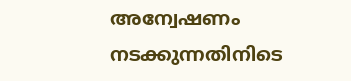അന്വേഷണം നടക്കുന്നതിനിടെ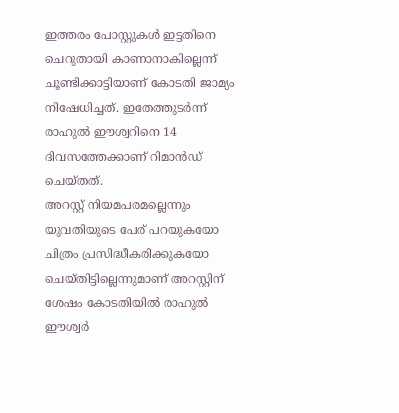ഇത്തരം പോസ്റ്റുകൾ ഇട്ടതിനെ ചെറുതായി കാണാനാകില്ലെന്ന് ചൂണ്ടിക്കാട്ടിയാണ് കോടതി ജാമ്യം നിഷേധിച്ചത്. ഇതേത്തുടർന്ന് രാഹുൽ ഈശ്വറിനെ 14 ദിവസത്തേക്കാണ് റിമാൻഡ് ചെയ്തത്.
അറസ്റ്റ് നിയമപരമല്ലെന്നും യുവതിയുടെ പേര് പറയുകയോ ചിത്രം പ്രസിദ്ധീകരിക്കുകയോ ചെയ്തിട്ടില്ലെന്നുമാണ് അറസ്റ്റിന് ശേഷം കോടതിയിൽ രാഹുൽ ഈശ്വർ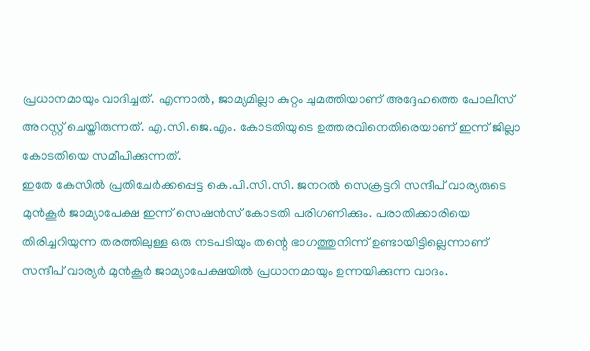പ്രധാനമായും വാദിച്ചത്. എന്നാൽ, ജാമ്യമില്ലാ കുറ്റം ചുമത്തിയാണ് അദ്ദേഹത്തെ പോലീസ് അറസ്റ്റ് ചെയ്തിരുന്നത്. എ.സി.ജെ.എം. കോടതിയുടെ ഉത്തരവിനെതിരെയാണ് ഇന്ന് ജില്ലാ കോടതിയെ സമീപിക്കുന്നത്.
ഇതേ കേസിൽ പ്രതിചേർക്കപ്പെട്ട കെ.പി.സി.സി. ജനറൽ സെക്രട്ടറി സന്ദീപ് വാര്യരുടെ മുൻകൂർ ജാമ്യാപേക്ഷ ഇന്ന് സെഷൻസ് കോടതി പരിഗണിക്കും. പരാതിക്കാരിയെ തിരിച്ചറിയുന്ന തരത്തിലുള്ള ഒരു നടപടിയും തന്റെ ഭാഗത്തുനിന്ന് ഉണ്ടായിട്ടില്ലെന്നാണ് സന്ദീപ് വാര്യർ മുൻകൂർ ജാമ്യാപേക്ഷയിൽ പ്രധാനമായും ഉന്നയിക്കുന്ന വാദം.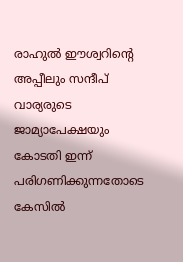രാഹുൽ ഈശ്വറിന്റെ അപ്പീലും സന്ദീപ് വാര്യരുടെ ജാമ്യാപേക്ഷയും കോടതി ഇന്ന് പരിഗണിക്കുന്നതോടെ കേസിൽ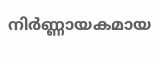നിർണ്ണായകമായ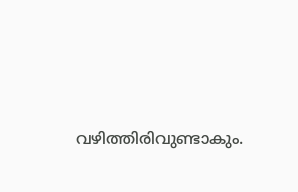വഴിത്തിരിവുണ്ടാകും.